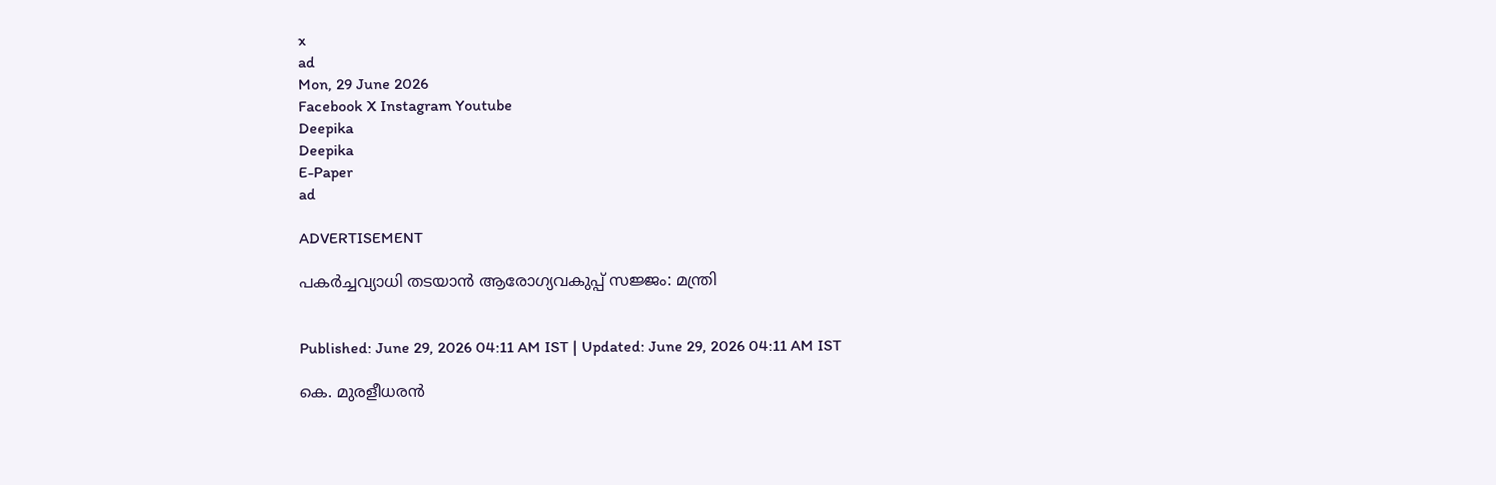x
ad
Mon, 29 June 2026
Facebook X Instagram Youtube
Deepika
Deepika
E-Paper
ad

ADVERTISEMENT

പകർച്ചവ്യാധി തടയാൻ ആരോഗ്യവകുപ്പ് സജ്ജം: മന്ത്രി


Published: June 29, 2026 04:11 AM IST | Updated: June 29, 2026 04:11 AM IST

കെ. മുരളീധരൻ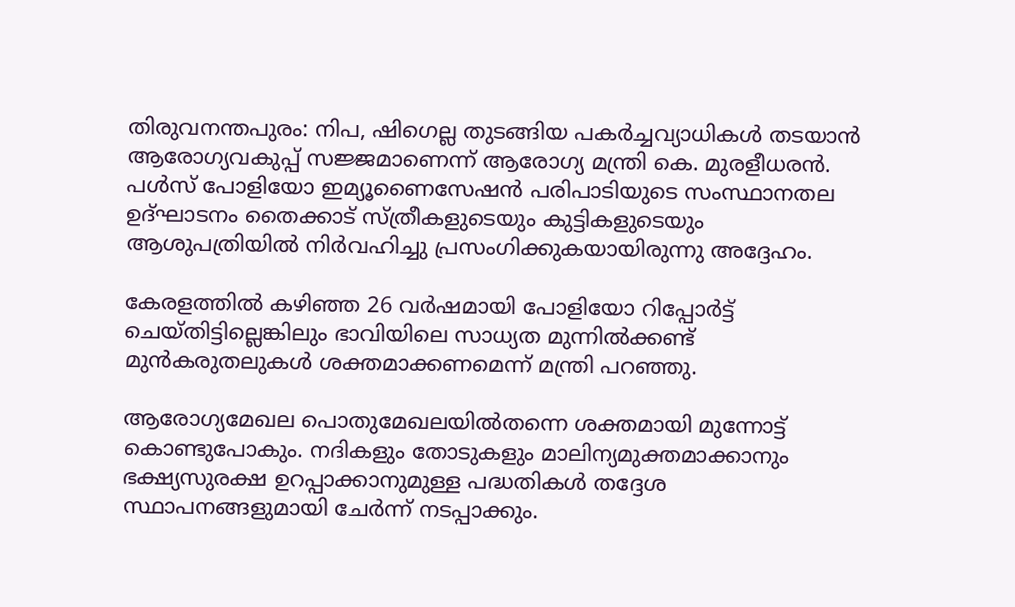തിരുവനന്തപുരം: നിപ, ഷിഗെല്ല തുടങ്ങിയ പകർച്ചവ്യാധികൾ തടയാൻ ആരോഗ്യവകുപ്പ് സജ്ജമാണെന്ന് ആരോഗ്യ മന്ത്രി കെ. മുരളീധരൻ. പൾസ് പോളിയോ ഇമ്യൂണൈസേഷൻ പരിപാടിയുടെ സംസ്ഥാനതല ഉദ്ഘാടനം തൈക്കാട് സ്ത്രീകളുടെയും കുട്ടികളുടെയും ആശുപത്രിയിൽ നിർവഹിച്ചു പ്രസംഗിക്കുകയായിരുന്നു അദ്ദേഹം.

കേരളത്തിൽ കഴിഞ്ഞ 26 വർഷമായി പോളിയോ റിപ്പോർട്ട് ചെയ്തിട്ടില്ലെങ്കിലും ഭാവിയിലെ സാധ്യത മുന്നിൽക്കണ്ട് മുൻകരുതലുകൾ ശക്തമാക്കണമെന്ന് മന്ത്രി പറഞ്ഞു.

ആരോഗ്യമേഖല പൊതുമേഖലയിൽതന്നെ ശക്തമായി മുന്നോട്ട് കൊണ്ടുപോകും. നദികളും തോടുകളും മാലിന്യമുക്തമാക്കാനും ഭക്ഷ്യസുരക്ഷ ഉറപ്പാക്കാനുമുള്ള പദ്ധതികൾ തദ്ദേശ സ്ഥാപനങ്ങളുമായി ചേർന്ന് നടപ്പാക്കും.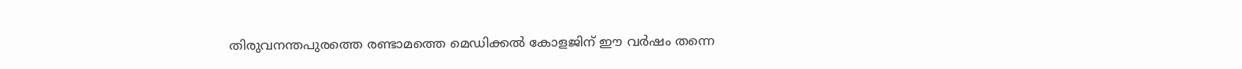തിരുവനന്തപുരത്തെ രണ്ടാമത്തെ മെഡിക്കൽ കോളജിന് ഈ വർഷം തന്നെ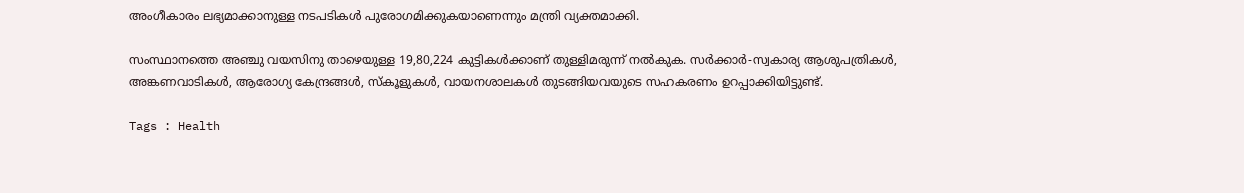അംഗീകാരം ലഭ്യമാക്കാനുള്ള നടപടികൾ പുരോഗമിക്കുകയാണെന്നും മന്ത്രി വ്യക്തമാക്കി.

സംസ്ഥാനത്തെ അഞ്ചു വയസിനു താഴെയുള്ള 19,80,224 കുട്ടികൾക്കാണ് തുള്ളിമരുന്ന് നൽകുക. സർക്കാർ-സ്വകാര്യ ആശുപത്രികൾ, അങ്കണവാടികൾ, ആരോഗ്യ കേന്ദ്രങ്ങൾ, സ്‌കൂളുകൾ, വായനശാലകൾ തുടങ്ങിയവയുടെ സഹകരണം ഉറപ്പാക്കിയിട്ടുണ്ട്.

Tags : Health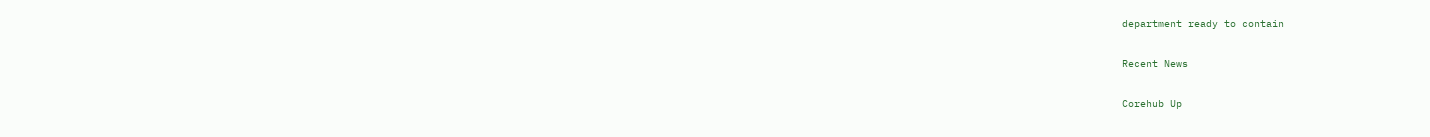department ready to contain

Recent News

Corehub Up